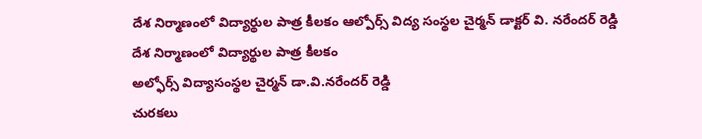దేశ నిర్మాణంలో విద్యార్థుల పాత్ర కీలకం ఆల్పోర్స్ విద్య సంస్థల చైర్మన్ డాక్టర్ వి. నరేందర్ రెడ్డి
దేశ నిర్మాణంలో విద్యార్థుల పాత్ర కీలకం
అల్ఫోర్స్ విద్యాసంస్థల చైర్మన్ డా.వి.నరేందర్ రెడ్డి
చురకలు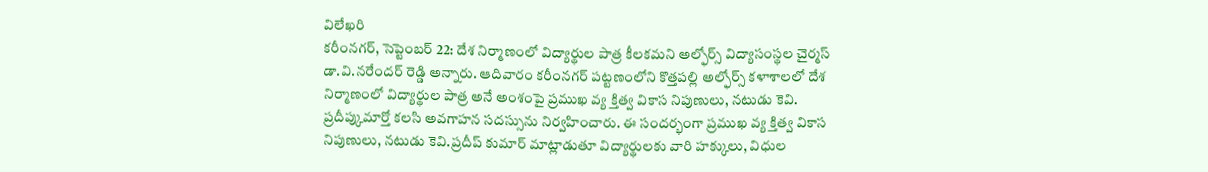విలేఖరి
కరీంనగర్, సెప్టెంబర్ 22: దేశ నిర్మాణంలో విద్యార్థుల పాత్ర కీలకమని అల్ఫోర్స్ విద్యాసంస్థల చైర్మస్ డా.వి.నరేందర్ రెడ్డి అన్నారు. ఆదివారం కరీంనగర్ పట్టణంలోని కొత్తపల్లి అల్ఫోర్స్ కళాశాలలో దేశ నిర్మాణంలో విద్యార్థుల పాత్ర అనే అంశంపై ప్రముఖ వ్య క్తిత్వ వికాస నిపుణులు, నటుడు కెవి. ప్రదీప్కుమార్తో కలసి అవగాహన సదస్సును నిర్వహించారు. ఈ సందర్భంగా ప్రముఖ వ్య క్తిత్వ వికాస నిపుణులు, నటుడు కెవి.ప్రదీప్ కుమార్ మాట్లాడుతూ విద్యార్థులకు వారి హక్కులు, విధుల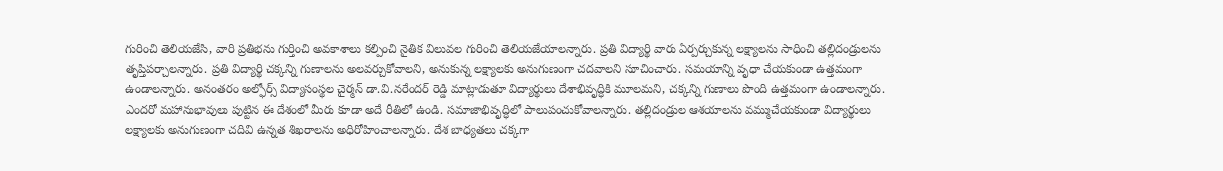గురించి తెలియజేసి, వారి ప్రతిభను గుర్తించి అవకాశాలు కల్పించి నైతిక విలువల గురించి తెలియజేయాలన్నారు. ప్రతి విద్యార్థి వారు ఏర్పర్చుకున్న లక్ష్యాలను సాధించి తల్లిదండ్రులను తృప్తిపర్చాలన్నారు. ప్రతి విద్యార్థి చక్కన్ని గుణాలను అలవర్చుకోవాలని, అనుకున్న లక్ష్యాలకు అనుగుణంగా చదవాలని సూచించారు. సమయాన్ని వృధా చేయకుండా ఉత్తమంగా ఉండాలన్నారు. అనంతరం అల్ఫోర్స్ విద్యాసంస్థల చైర్మన్ డా.వి.నరేందర్ రెడ్డి మాట్లాడుతూ విద్యార్థులు దేశాభివృద్ధికి మూలమని, చక్కన్ని గుణాలు పొంది ఉత్తమంగా ఉండాలన్నారు.
ఎందరో మహానుభావులు పుట్టిన ఈ దేశంలో మీరు కూడా అదే రీతిలో ఉండి. సమాజాభివృద్ధిలో పాలుపంచుకోవాలన్నారు. తల్లిదండ్రుల ఆశయాలను వమ్ముచేయకుండా విద్యార్థులు లక్ష్యాలకు అనుగుణంగా చదివి ఉన్నత శిఖరాలను అధిరోహించాలన్నారు. దేశ బాధ్యతలు చక్కగా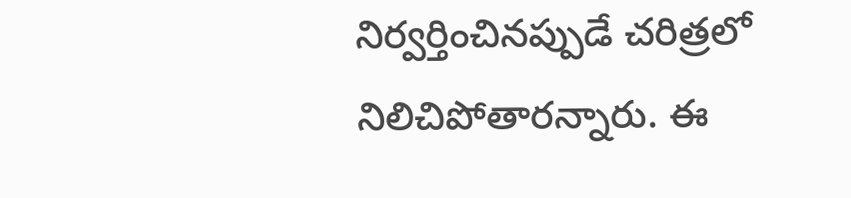నిర్వర్తించినప్పుడే చరిత్రలో నిలిచిపోతారన్నారు. ఈ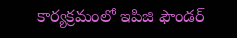కార్యక్రమంలో ఇపిజి ఫౌండర్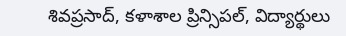శివప్రసాద్, కళాశాల ప్రిన్సిపల్, విద్యార్థులు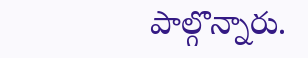పాల్గొన్నారు.